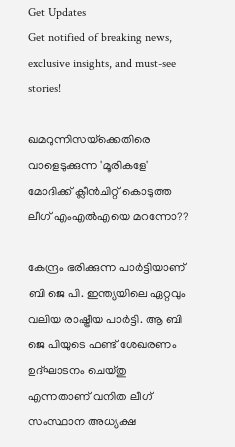Get Updates
Get notified of breaking news, exclusive insights, and must-see stories!

ഖമറുന്നിസയ്‌ക്കെതിരെ വാളെടുക്കുന്ന 'മൂരികളേ' മോദിക്ക് ക്ലീന്‍ചിറ്റ് കൊടുത്ത ലീഗ് എംഎല്‍എയെ മറന്നോ??

കേന്ദ്രം ഭരിക്കുന്ന പാര്‍ട്ടിയാണ് ബി ജെ പി. ഇന്ത്യയിലെ ഏറ്റവും വലിയ രാഷ്ട്രീയ പാര്‍ട്ടി. ആ ബി ജെ പിയുടെ ഫണ്ട് ശേഖരണം ഉദ്ഘാടനം ചെയ്തു എന്നതാണ് വനിത ലീഗ് സംസ്ഥാന അധ്യക്ഷ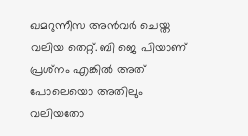ഖമറുന്നീസ അന്‍വര്‍ ചെയ്ത വലിയ തെറ്റ്. ബി ജെ പിയാണ് പ്രശ്‌നം എങ്കില്‍ അത് പോലെയൊ അതിലും വലിയതോ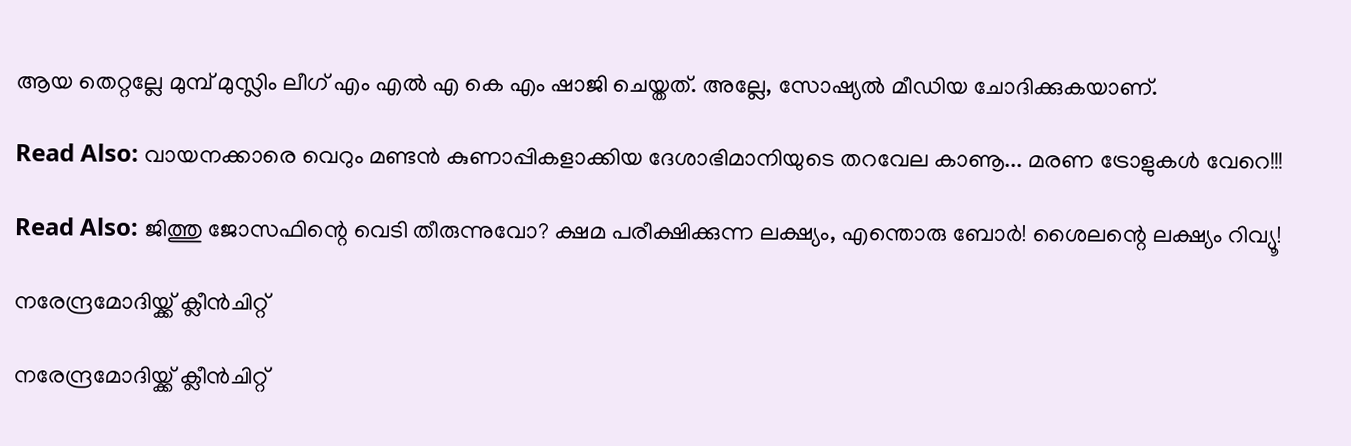ആയ തെറ്റല്ലേ മുമ്പ് മുസ്ലിം ലീഗ് എം എല്‍ എ കെ എം ഷാജി ചെയ്തത്. അല്ലേ, സോഷ്യല്‍ മീഡിയ ചോദിക്കുകയാണ്.

Read Also: വായനക്കാരെ വെറും മണ്ടന്‍ കുണാപ്പികളാക്കിയ ദേശാഭിമാനിയുടെ തറവേല കാണൂ... മരണ ട്രോളുകള്‍ വേറെ!!!

Read Also: ജിത്തു ജോസഫിന്റെ വെടി തീരുന്നുവോ? ക്ഷമ പരീക്ഷിക്കുന്ന ലക്ഷ്യം, എന്തൊരു ബോർ! ശൈലന്റെ ലക്ഷ്യം റിവ്യൂ!

നരേന്ദ്രമോദിയ്ക്ക് ക്ലീന്‍ചിറ്റ്

നരേന്ദ്രമോദിയ്ക്ക് ക്ലീന്‍ചിറ്റ്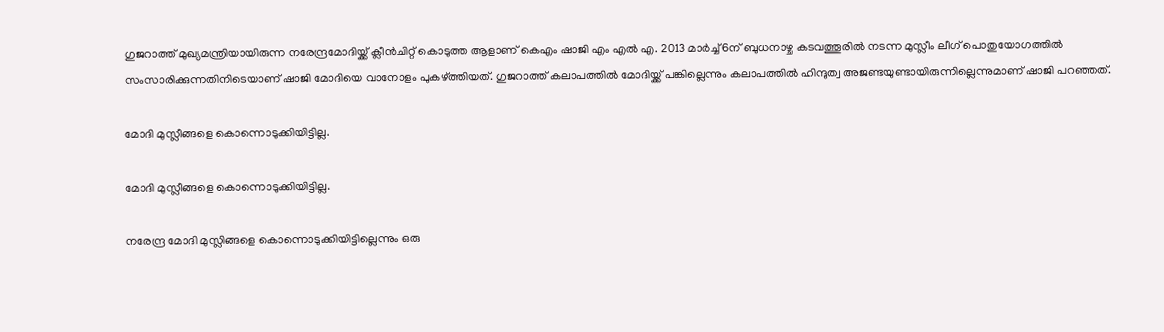ഗുജറാത്ത് മുഖ്യമന്ത്രിയായിരുന്ന നരേന്ദ്രമോദിയ്ക്ക് ക്ലീന്‍ചിറ്റ് കൊടുത്ത ആളാണ് കെഎം ഷാജി എം എല്‍ എ. 2013 മാര്‍ച്ച് 6ന് ബുധനാഴ്ച കടവത്തൂരില്‍ നടന്ന മുസ്ലീം ലീഗ് പൊതുയോഗത്തില്‍ സംസാരിക്കുന്നതിനിടെയാണ് ഷാജി മോദിയെ വാനോളം പുകഴ്ത്തിയത്. ഗുജറാത്ത് കലാപത്തില്‍ മോദിയ്ക്ക് പങ്കില്ലെന്നും കലാപത്തില്‍ ഹിന്ദുത്വ അജണ്ടയുണ്ടായിരുന്നില്ലെന്നുമാണ് ഷാജി പറഞ്ഞത്.

മോദി മുസ്ലീങ്ങളെ കൊന്നൊടുക്കിയിട്ടില്ല.

മോദി മുസ്ലീങ്ങളെ കൊന്നൊടുക്കിയിട്ടില്ല.

നരേന്ദ്ര മോദി മുസ്ലിങ്ങളെ കൊന്നൊടുക്കിയിട്ടില്ലെന്നും ഒരു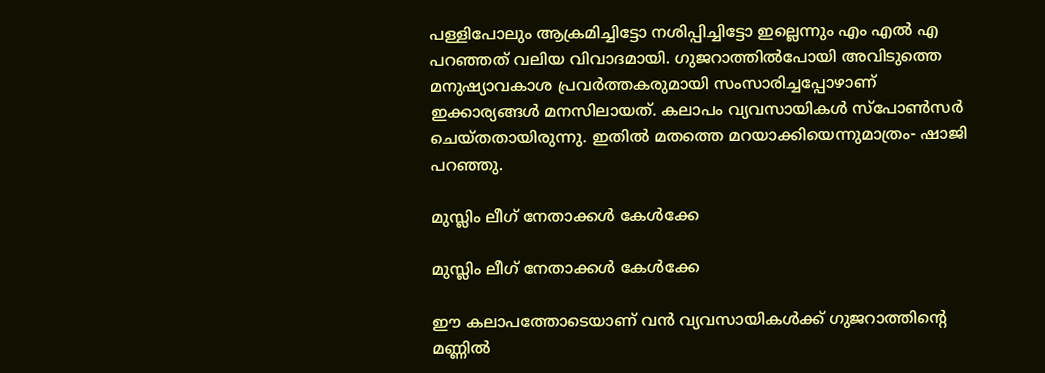പള്ളിപോലും ആക്രമിച്ചിട്ടോ നശിപ്പിച്ചിട്ടോ ഇല്ലെന്നും എം എല്‍ എ പറഞ്ഞത് വലിയ വിവാദമായി. ഗുജറാത്തില്‍പോയി അവിടുത്തെ മനുഷ്യാവകാശ പ്രവര്‍ത്തകരുമായി സംസാരിച്ചപ്പോഴാണ് ഇക്കാര്യങ്ങള്‍ മനസിലായത്. കലാപം വ്യവസായികള്‍ സ്പോണ്‍സര്‍ ചെയ്തതായിരുന്നു. ഇതില്‍ മതത്തെ മറയാക്കിയെന്നുമാത്രം- ഷാജി പറഞ്ഞു.

മുസ്ലിം ലീഗ് നേതാക്കള്‍ കേള്‍ക്കേ

മുസ്ലിം ലീഗ് നേതാക്കള്‍ കേള്‍ക്കേ

ഈ കലാപത്തോടെയാണ് വന്‍ വ്യവസായികള്‍ക്ക് ഗുജറാത്തിന്റെ മണ്ണില്‍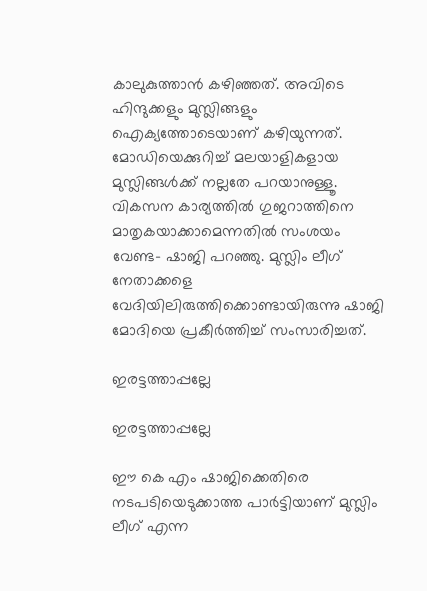കാലുകുത്താന്‍ കഴിഞ്ഞത്. അവിടെ ഹിന്ദുക്കളും മുസ്ലിങ്ങളും ഐക്യത്തോടെയാണ് കഴിയുന്നത്. മോഡിയെക്കുറിച്ച് മലയാളികളായ മുസ്ലിങ്ങള്‍ക്ക് നല്ലതേ പറയാനുള്ളൂ. വികസന കാര്യത്തില്‍ ഗുജറാത്തിനെ മാതൃകയാക്കാമെന്നതില്‍ സംശയം വേണ്ട- ഷാജി പറഞ്ഞു. മുസ്ലിം ലീഗ് നേതാക്കളെ വേദിയിലിരുത്തിക്കൊണ്ടായിരുന്നു ഷാജി മോദിയെ പ്രകീര്‍ത്തിച്ച് സംസാരിച്ചത്.

ഇരട്ടത്താപ്പല്ലേ

ഇരട്ടത്താപ്പല്ലേ

ഈ കെ എം ഷാജിക്കെതിരെ നടപടിയെടുക്കാത്ത പാര്‍ട്ടിയാണ് മുസ്ലിം ലീഗ് എന്ന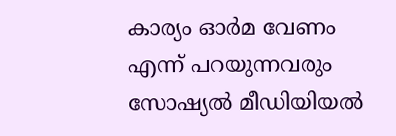കാര്യം ഓര്‍മ വേണം എന്ന് പറയുന്നവരും സോഷ്യല്‍ മീഡിയിയല്‍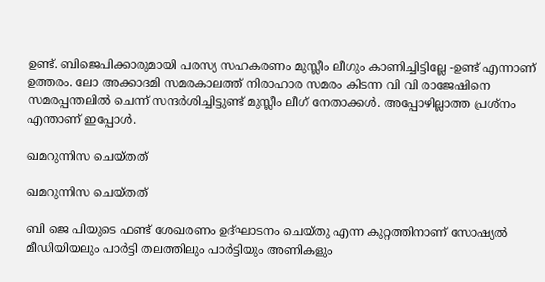ഉണ്ട്. ബിജെപിക്കാരുമായി പരസ്യ സഹകരണം മുസ്ലീം ലീഗും കാണിച്ചിട്ടില്ലേ -ഉണ്ട് എന്നാണ് ഉത്തരം. ലോ അക്കാദമി സമരകാലത്ത് നിരാഹാര സമരം കിടന്ന വി വി രാജേഷിനെ സമരപ്പന്തലില്‍ ചെന്ന് സന്ദര്‍ശിച്ചിട്ടുണ്ട് മുസ്ലീം ലീഗ് നേതാക്കള്‍. അപ്പോഴില്ലാത്ത പ്രശ്‌നം എന്താണ് ഇപ്പോള്‍.

ഖമറുന്നിസ ചെയ്തത്

ഖമറുന്നിസ ചെയ്തത്

ബി ജെ പിയുടെ ഫണ്ട് ശേഖരണം ഉദ്ഘാടനം ചെയ്തു എന്ന കുറ്റത്തിനാണ് സോഷ്യല്‍ മീഡിയിയലും പാര്‍ട്ടി തലത്തിലും പാര്‍ട്ടിയും അണികളും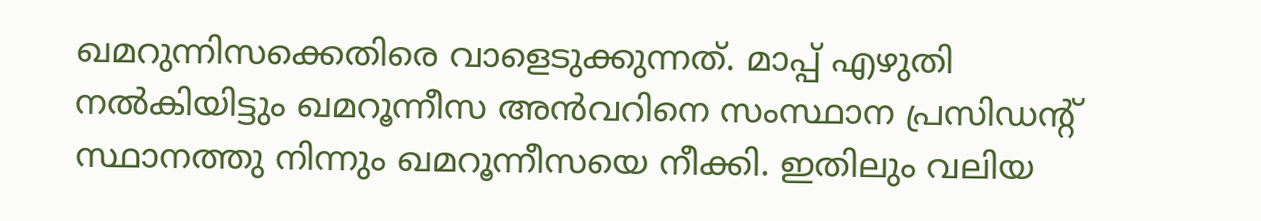ഖമറുന്നിസക്കെതിരെ വാളെടുക്കുന്നത്. മാപ്പ് എഴുതി നല്‍കിയിട്ടും ഖമറൂന്നീസ അന്‍വറിനെ സംസ്ഥാന പ്രസിഡന്റ് സ്ഥാനത്തു നിന്നും ഖമറൂന്നീസയെ നീക്കി. ഇതിലും വലിയ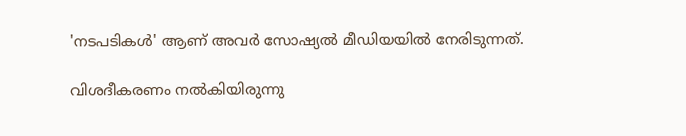'നടപടികള്‍' ആണ് അവര്‍ സോഷ്യല്‍ മീഡിയയില്‍ നേരിടുന്നത്.

വിശദീകരണം നല്‍കിയിരുന്നു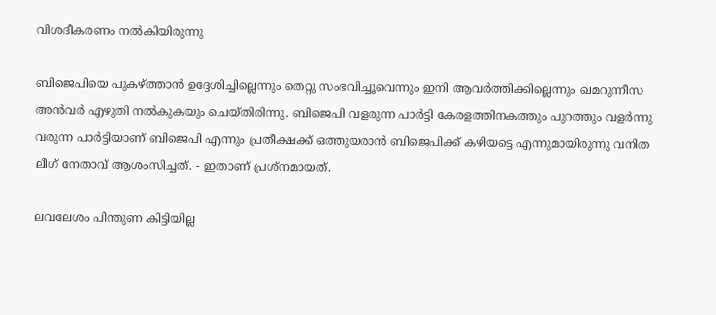വിശദീകരണം നല്‍കിയിരുന്നു

ബിജെപിയെ പുകഴ്ത്താന്‍ ഉദ്ദേശിച്ചില്ലെന്നും തെറ്റു സംഭവിച്ചൂവെന്നും ഇനി ആവര്‍ത്തിക്കില്ലെന്നും ഖമറുന്നീസ അന്‍വര്‍ എഴുതി നല്‍കുകയും ചെയ്തിരിന്നു. ബിജെപി വളരുന്ന പാര്‍ട്ടി കേരളത്തിനകത്തും പുറത്തും വളര്‍ന്നു വരുന്ന പാര്‍ട്ടിയാണ് ബിജെപി എന്നും പ്രതീക്ഷക്ക് ഒത്തുയരാന്‍ ബിജെപിക്ക് കഴിയട്ടെ എന്നുമായിരുന്നു വനിത ലീഗ് നേതാവ് ആശംസിച്ചത്. - ഇതാണ് പ്രശ്‌നമായത്.

ലവലേശം പിന്തുണ കിട്ടിയില്ല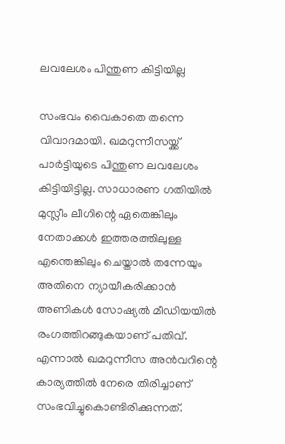ലവലേശം പിന്തുണ കിട്ടിയില്ല

സംഭവം വൈകാതെ തന്നെ വിവാദമായി. ഖമറുന്നീസയ്ക്ക് പാര്‍ട്ടിയുടെ പിന്തുണ ലവലേശം കിട്ടിയിട്ടില്ല. സാധാരണ ഗതിയില്‍ മുസ്ലീം ലീഗിന്റെ ഏതെങ്കിലും നേതാക്കള്‍ ഇത്തരത്തിലുള്ള എന്തെങ്കിലും ചെയ്താല്‍ തന്നേയും അതിനെ ന്യായീകരിക്കാന്‍ അണികള്‍ സോഷ്യല്‍ മീഡിയയില്‍ രംഗത്തിറങ്ങുകയാണ് പതിവ്. എന്നാല്‍ ഖമറുന്നീസ അന്‍വറിന്റെ കാര്യത്തില്‍ നേരെ തിരിച്ചാണ് സംഭവിച്ചുകൊണ്ടിരിക്കുന്നത്.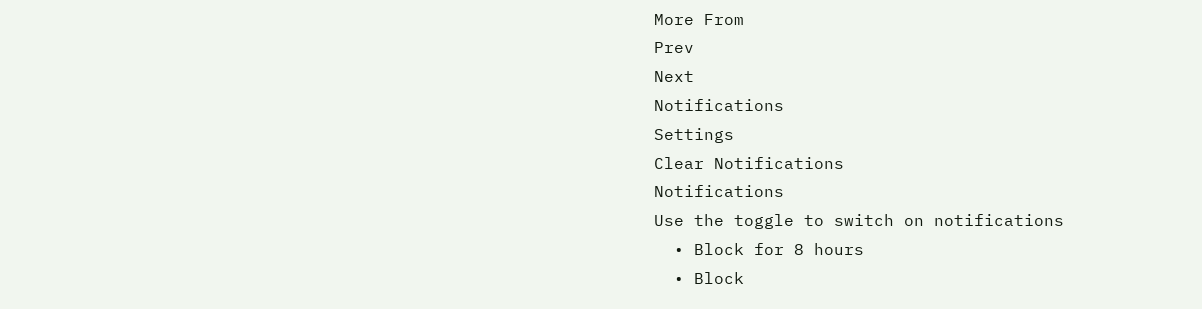More From
Prev
Next
Notifications
Settings
Clear Notifications
Notifications
Use the toggle to switch on notifications
  • Block for 8 hours
  • Block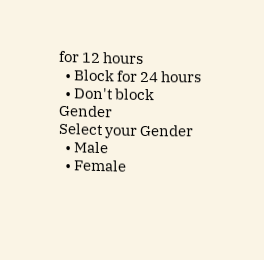for 12 hours
  • Block for 24 hours
  • Don't block
Gender
Select your Gender
  • Male
  • Female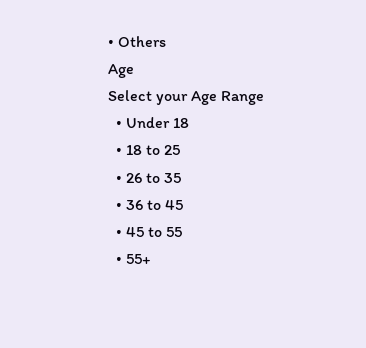• Others
Age
Select your Age Range
  • Under 18
  • 18 to 25
  • 26 to 35
  • 36 to 45
  • 45 to 55
  • 55+